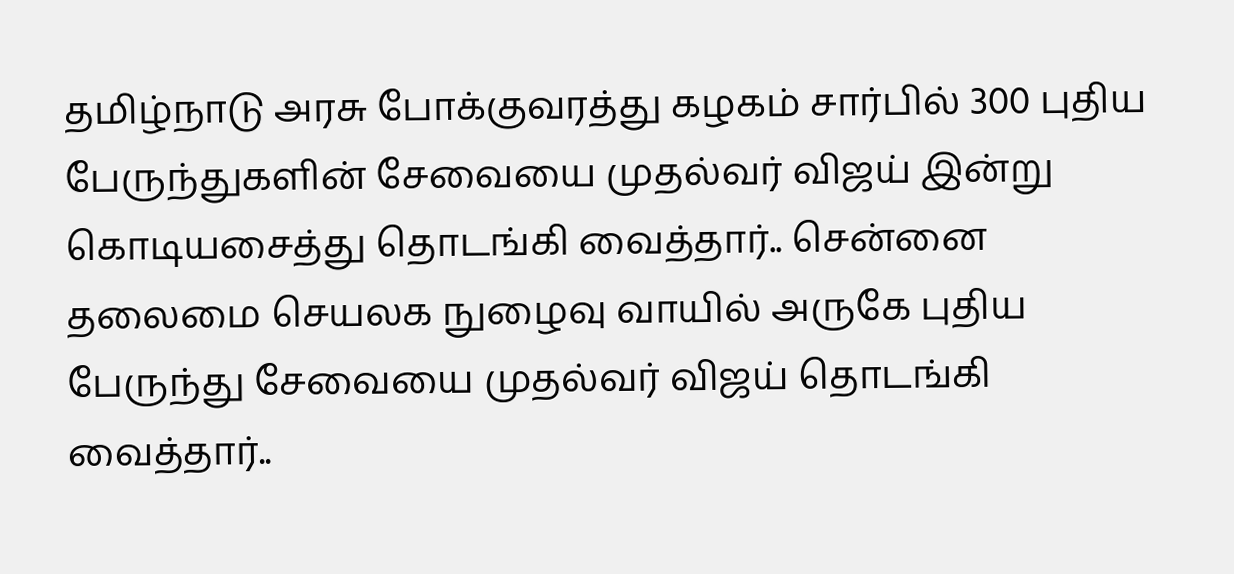தமிழ்நாடு அரசு போக்குவரத்து கழகம் சார்பில் 300 புதிய பேருந்துகளின் சேவையை முதல்வர் விஜய் இன்று கொடியசைத்து தொடங்கி வைத்தார்.. சென்னை தலைமை செயலக நுழைவு வாயில் அருகே புதிய பேருந்து சேவையை முதல்வர் விஜய் தொடங்கி வைத்தார்..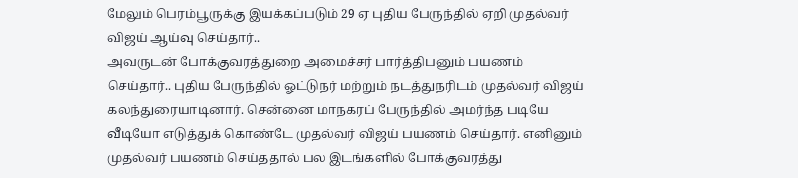மேலும் பெரம்பூருக்கு இயக்கப்படும் 29 ஏ புதிய பேருந்தில் ஏறி முதல்வர் விஜய் ஆய்வு செய்தார்..
அவருடன் போக்குவரத்துறை அமைச்சர் பார்த்திபனும் பயணம் செய்தார்.. புதிய பேருந்தில் ஓட்டுநர் மற்றும் நடத்துநரிடம் முதல்வர் விஜய் கலந்துரையாடினார். சென்னை மாநகரப் பேருந்தில் அமர்ந்த படியே வீடியோ எடுத்துக் கொண்டே முதல்வர் விஜய் பயணம் செய்தார். எனினும் முதல்வர் பயணம் செய்ததால் பல இடங்களில் போக்குவரத்து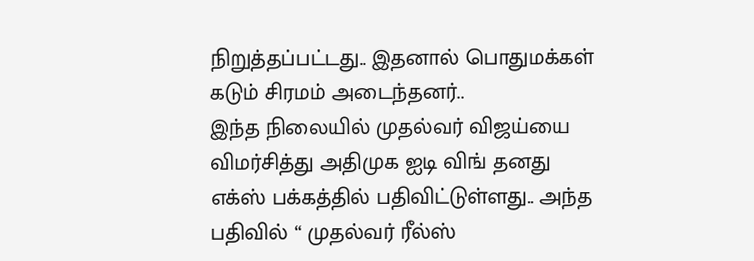நிறுத்தப்பட்டது.. இதனால் பொதுமக்கள் கடும் சிரமம் அடைந்தனர்..
இந்த நிலையில் முதல்வர் விஜய்யை விமர்சித்து அதிமுக ஐடி விங் தனது எக்ஸ் பக்கத்தில் பதிவிட்டுள்ளது.. அந்த பதிவில் “ முதல்வர் ரீல்ஸ்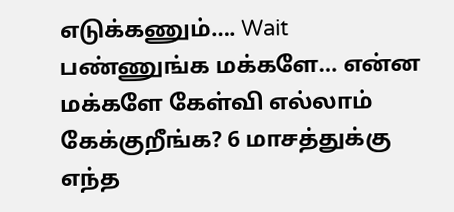எடுக்கணும்…. Wait பண்ணுங்க மக்களே… என்ன மக்களே கேள்வி எல்லாம் கேக்குறீங்க? 6 மாசத்துக்கு எந்த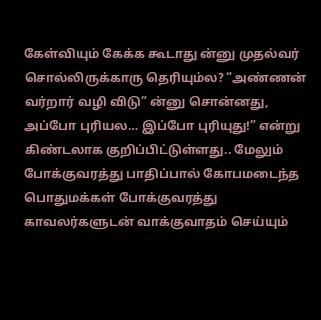கேள்வியும் கேக்க கூடாது ன்னு முதல்வர் சொல்லிருக்காரு தெரியும்ல? “அண்ணன் வர்றார் வழி விடு” ன்னு சொன்னது, அப்போ புரியல… இப்போ புரியுது!” என்று கிண்டலாக குறிப்பிட்டுள்ளது.. மேலும் போக்குவரத்து பாதிப்பால் கோபமடைந்த பொதுமக்கள் போக்குவரத்து காவலர்களுடன் வாக்குவாதம் செய்யும்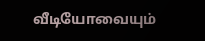வீடியோவையும்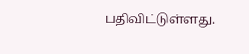பதிவிட்டுள்ளது.